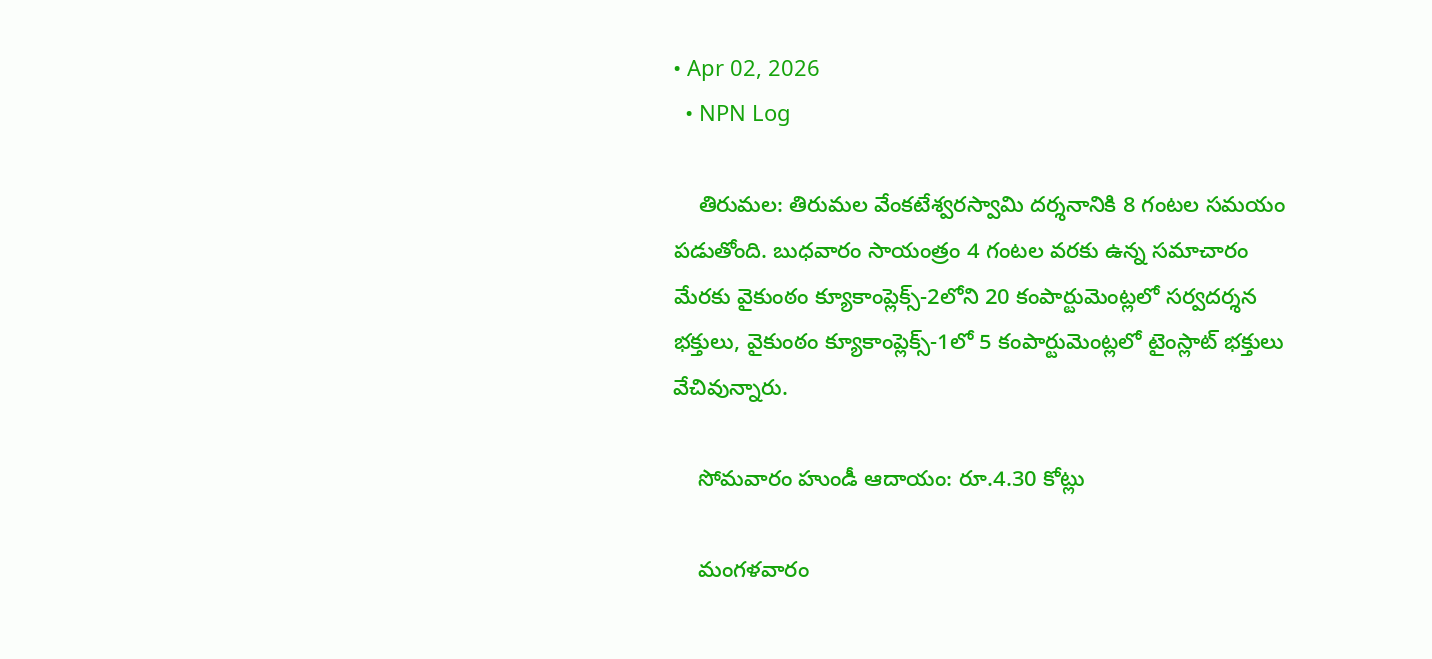• Apr 02, 2026
  • NPN Log

    తిరుమల: తిరుమల వేంకటేశ్వరస్వామి దర్శనానికి 8 గంటల సమయం పడుతోంది. బుధవారం సాయంత్రం 4 గంటల వరకు ఉన్న సమాచారం మేరకు వైకుంఠం క్యూకాంప్లెక్స్‌-2లోని 20 కంపార్టుమెంట్లలో సర్వదర్శన భక్తులు, వైకుంఠం క్యూకాంప్లెక్స్‌-1లో 5 కంపార్టుమెంట్లలో టైంస్లాట్‌ భక్తులు వేచివున్నారు.

    సోమవారం హుండీ ఆదాయం: రూ.4.30 కోట్లు

    మంగళవారం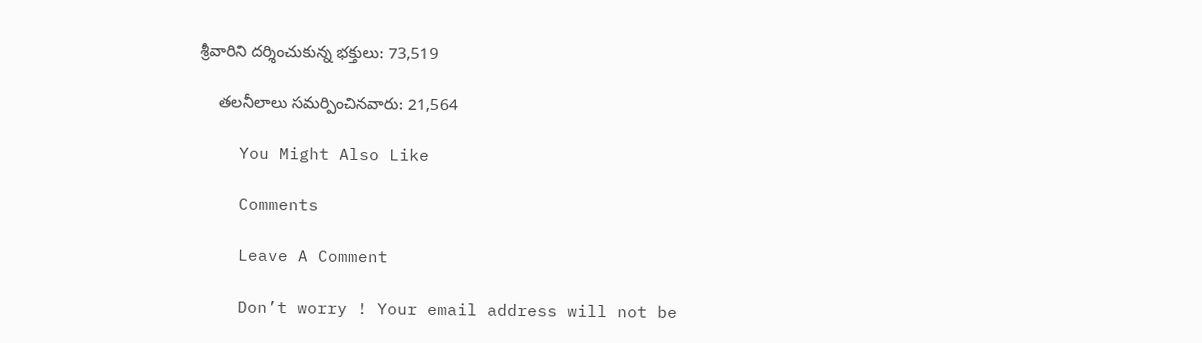శ్రీవారిని దర్శించుకున్న భక్తులు: 73,519

    తలనీలాలు సమర్పించినవారు: 21,564

    You Might Also Like

    Comments

    Leave A Comment

    Don’t worry ! Your email address will not be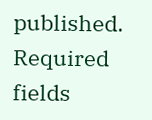published. Required fields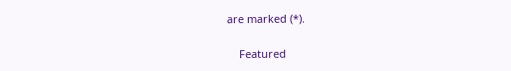are marked (*).

    Featured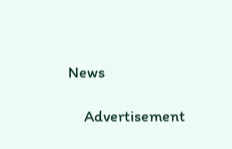News

    Advertisement